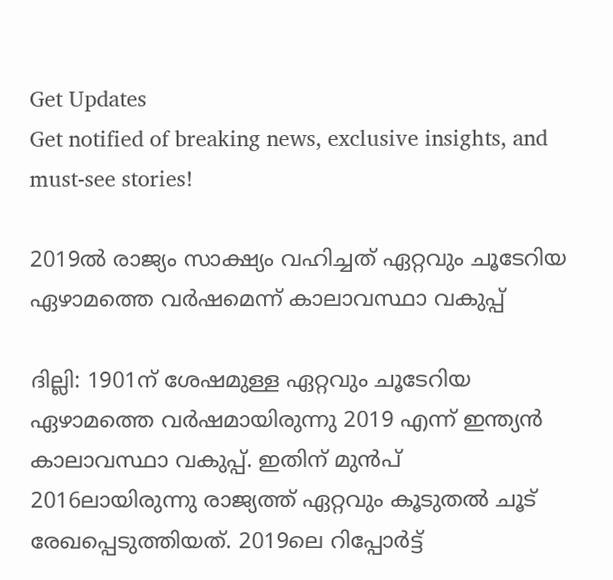Get Updates
Get notified of breaking news, exclusive insights, and must-see stories!

2019ല്‍ രാജ്യം സാക്ഷ്യം വഹിച്ചത് ഏറ്റവും ചൂടേറിയ ഏഴാമത്തെ വര്‍ഷമെന്ന് കാലാവസ്ഥാ വകുപ്പ്

ദില്ലി: 1901ന് ശേഷമുള്ള ഏറ്റവും ചൂടേറിയ ഏഴാമത്തെ വര്‍ഷമായിരുന്നു 2019 എന്ന് ഇന്ത്യന്‍ കാലാവസ്ഥാ വകുപ്പ്. ഇതിന് മുന്‍പ് 2016ലായിരുന്നു രാജ്യത്ത് ഏറ്റവും കൂടുതല്‍ ചൂട് രേഖപ്പെടുത്തിയത്. 2019ലെ റിപ്പോര്‍ട്ട്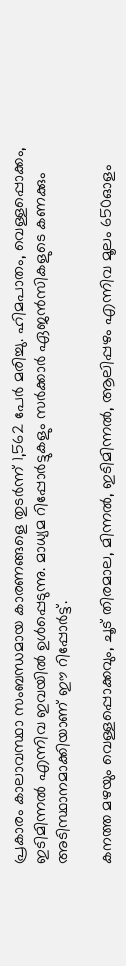പ്രകാരം കാലാവസ്ഥാ സംബന്ധമായ കാരണങ്ങളെ തുടര്‍ന്ന് 1,562 പേര്‍ മരിച്ചു. ഹിമപാതം, വെള്ളപ്പൊക്കം, ഇടിമിന്നല്‍ എന്നിവ ഇവയില്‍ ഉള്‍പ്പെടുന്നു. മാധ്യമ റിപ്പോര്‍ട്ടുകളും സര്‍ക്കാര്‍ ഏജന്‍സികളുടെ കണക്കും അടിസ്ഥാനമാക്കിയാണ് ഈ റിപ്പോര്‍ട്ട്.

കനത്ത മഴയും വെള്ളപ്പൊക്കവും, ചൂട് തിരമാല, മിന്നല്‍, ഇടിമിന്നല്‍, ആലിപ്പഴം എന്നിവ മൂലം 650ഓളം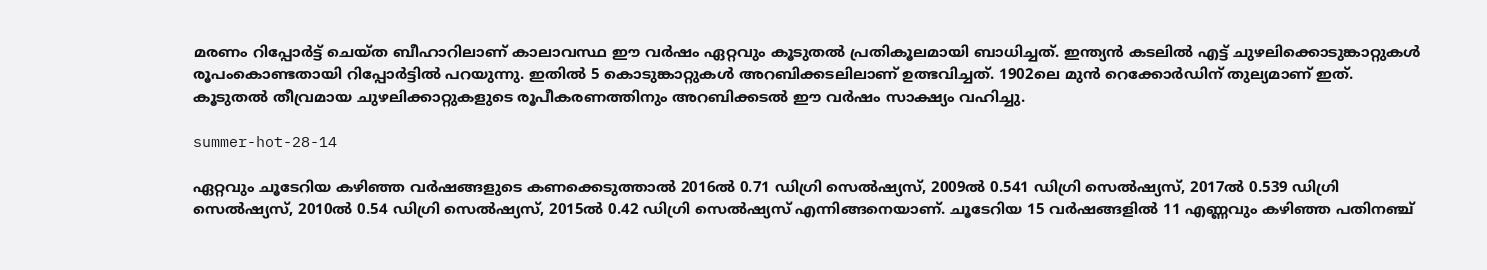മരണം റിപ്പോര്‍ട്ട് ചെയ്ത ബീഹാറിലാണ് കാലാവസ്ഥ ഈ വര്‍ഷം ഏറ്റവും കൂടുതല്‍ പ്രതികൂലമായി ബാധിച്ചത്. ഇന്ത്യന്‍ കടലില്‍ എട്ട് ചുഴലിക്കൊടുങ്കാറ്റുകള്‍ രൂപംകൊണ്ടതായി റിപ്പോര്‍ട്ടില്‍ പറയുന്നു. ഇതില്‍ 5 കൊടുങ്കാറ്റുകള്‍ അറബിക്കടലിലാണ് ഉത്ഭവിച്ചത്. 1902ലെ മുന്‍ റെക്കോര്‍ഡിന് തുല്യമാണ് ഇത്. കൂടുതല്‍ തീവ്രമായ ചുഴലിക്കാറ്റുകളുടെ രൂപീകരണത്തിനും അറബിക്കടല്‍ ഈ വര്‍ഷം സാക്ഷ്യം വഹിച്ചു.

summer-hot-28-14

ഏറ്റവും ചൂടേറിയ കഴിഞ്ഞ വര്‍ഷങ്ങളുടെ കണക്കെടുത്താല്‍ 2016ല്‍ 0.71 ഡിഗ്രി സെല്‍ഷ്യസ്, 2009ല്‍ 0.541 ഡിഗ്രി സെല്‍ഷ്യസ്, 2017ല്‍ 0.539 ഡിഗ്രി സെല്‍ഷ്യസ്, 2010ല്‍ 0.54 ഡിഗ്രി സെല്‍ഷ്യസ്, 2015ല്‍ 0.42 ഡിഗ്രി സെല്‍ഷ്യസ് എന്നിങ്ങനെയാണ്. ചൂടേറിയ 15 വര്‍ഷങ്ങളില്‍ 11 എണ്ണവും കഴിഞ്ഞ പതിനഞ്ച്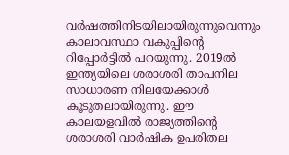വര്‍ഷത്തിനിടയിലായിരുന്നുവെന്നും കാലാവസ്ഥാ വകുപ്പിന്റെ റിപ്പോര്‍ട്ടില്‍ പറയുന്നു. 2019ല്‍ ഇന്ത്യയിലെ ശരാശരി താപനില സാധാരണ നിലയേക്കാള്‍ കൂടുതലായിരുന്നു. ഈ കാലയളവില്‍ രാജ്യത്തിന്റെ ശരാശരി വാര്‍ഷിക ഉപരിതല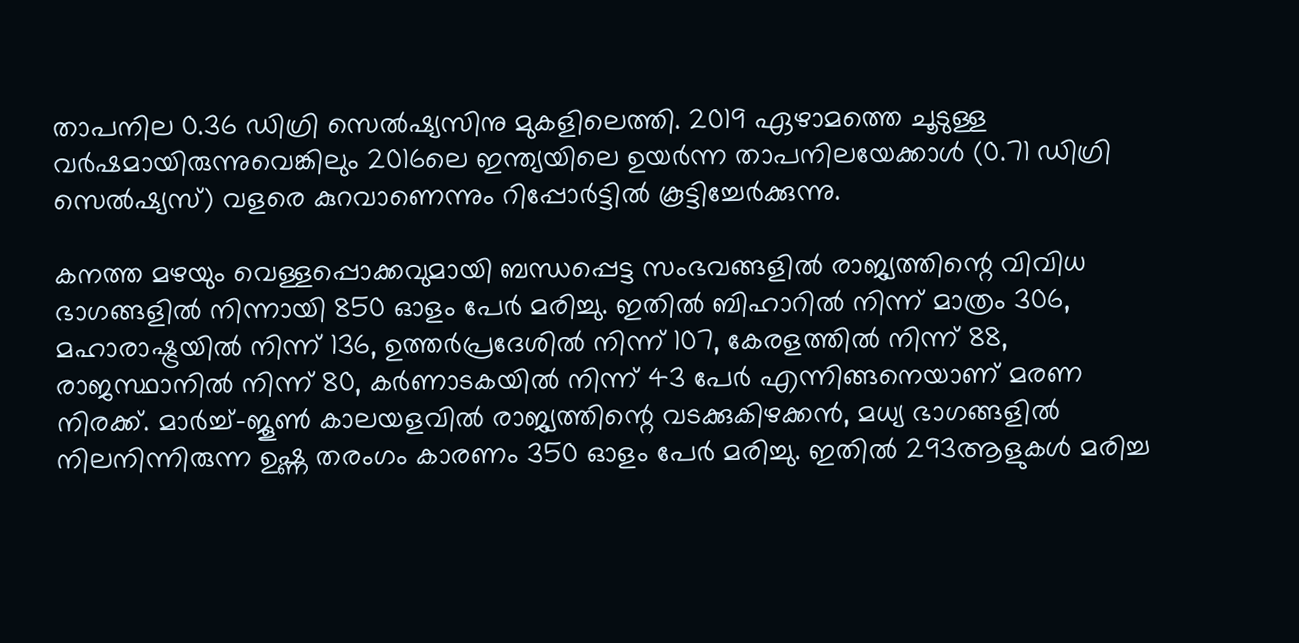താപനില 0.36 ഡിഗ്രി സെല്‍ഷ്യസിനു മുകളിലെത്തി. 2019 ഏഴാമത്തെ ചൂടുള്ള വര്‍ഷമായിരുന്നുവെങ്കിലും 2016ലെ ഇന്ത്യയിലെ ഉയര്‍ന്ന താപനിലയേക്കാള്‍ (0.71 ഡിഗ്രി സെല്‍ഷ്യസ്) വളരെ കുറവാണെന്നും റിപ്പോര്‍ട്ടില്‍ കൂട്ടിച്ചേര്‍ക്കുന്നു.

കനത്ത മഴയും വെള്ളപ്പൊക്കവുമായി ബന്ധപ്പെട്ട സംഭവങ്ങളില്‍ രാജ്യത്തിന്റെ വിവിധ ഭാഗങ്ങളില്‍ നിന്നായി 850 ഓളം പേര്‍ മരിച്ചു. ഇതില്‍ ബിഹാറില്‍ നിന്ന് മാത്രം 306, മഹാരാഷ്ട്രയില്‍ നിന്ന് 136, ഉത്തര്‍പ്രദേശില്‍ നിന്ന് 107, കേരളത്തില്‍ നിന്ന് 88, രാജസ്ഥാനില്‍ നിന്ന് 80, കര്‍ണാടകയില്‍ നിന്ന് 43 പേര്‍ എന്നിങ്ങനെയാണ് മരണ നിരക്ക്. മാര്‍ച്ച്-ജൂണ്‍ കാലയളവില്‍ രാജ്യത്തിന്റെ വടക്കുകിഴക്കന്‍, മധ്യ ഭാഗങ്ങളില്‍ നിലനിന്നിരുന്ന ഉഷ്ണ തരംഗം കാരണം 350 ഓളം പേര്‍ മരിച്ചു. ഇതില്‍ 293ആളുകള്‍ മരിച്ച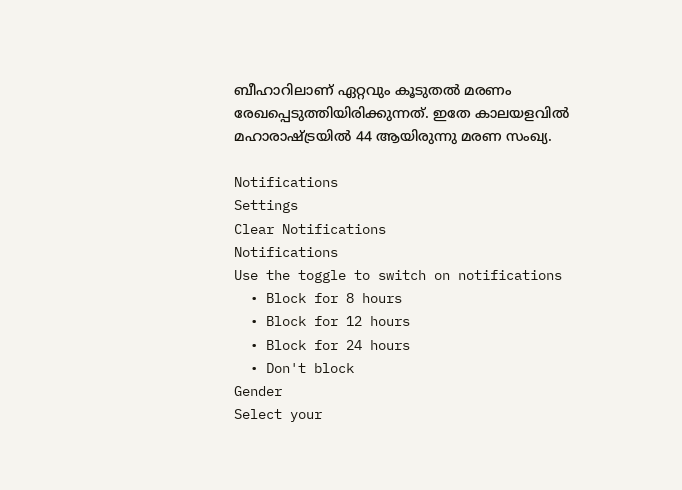ബീഹാറിലാണ് ഏറ്റവും കൂടുതല്‍ മരണം രേഖപ്പെടുത്തിയിരിക്കുന്നത്. ഇതേ കാലയളവില്‍ മഹാരാഷ്ട്രയില്‍ 44 ആയിരുന്നു മരണ സംഖ്യ.

Notifications
Settings
Clear Notifications
Notifications
Use the toggle to switch on notifications
  • Block for 8 hours
  • Block for 12 hours
  • Block for 24 hours
  • Don't block
Gender
Select your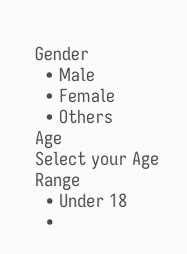Gender
  • Male
  • Female
  • Others
Age
Select your Age Range
  • Under 18
  •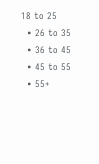18 to 25
  • 26 to 35
  • 36 to 45
  • 45 to 55
  • 55+